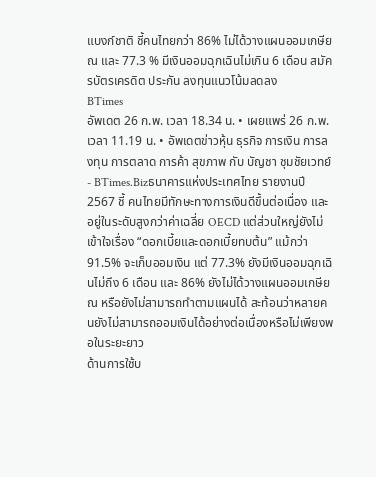แบงก์ชาติ ชี้คนไทยกว่า 86% ไม่ได้วางแผนออมเกษียณ และ 77.3 % มีเงินออมฉุกเฉินไม่เกิน 6 เดือน สมัครบัตรเครดิต ประกัน ลงทุนแนวโน้มลดลง
BTimes
อัพเดต 26 ก.พ. เวลา 18.34 น. • เผยแพร่ 26 ก.พ. เวลา 11.19 น. • อัพเดตข่าวหุ้น ธุรกิจ การเงิน การลงทุน การตลาด การค้า สุขภาพ กับ บัญชา ชุมชัยเวทย์ - BTimes.Bizธนาคารแห่งประเทศไทย รายงานปี 2567 ชี้ คนไทยมีทักษะทางการเงินดีขึ้นต่อเนื่อง และอยู่ในระดับสูงกว่าค่าเฉลี่ย OECD แต่ส่วนใหญ่ยังไม่เข้าใจเรื่อง “ดอกเบี้ยและดอกเบี้ยทบต้น” แม้กว่า 91.5% จะเก็บออมเงิน แต่ 77.3% ยังมีเงินออมฉุกเฉินไม่ถึง 6 เดือน และ 86% ยังไม่ได้วางแผนออมเกษียณ หรือยังไม่สามารถทำตามแผนได้ สะท้อนว่าหลายคนยังไม่สามารถออมเงินได้อย่างต่อเนื่องหรือไม่เพียงพอในระยะยาว
ด้านการใช้บ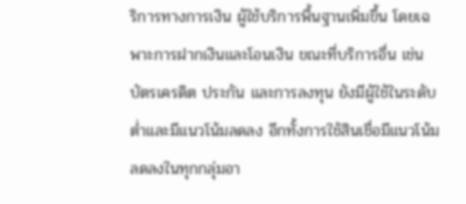ริการทางการเงิน ผู้ใช้บริการพื้นฐานเพิ่มขึ้น โดยเฉพาะการฝากเงินและโอนเงิน ขณะที่บริการอื่น เช่น บัตรเครดิต ประกัน และการลงทุน ยังมีผู้ใช้ในระดับต่ำและมีแนวโน้มลดลง อีกทั้งการใช้สินเชื่อมีแนวโน้มลดลงในทุกกลุ่มอา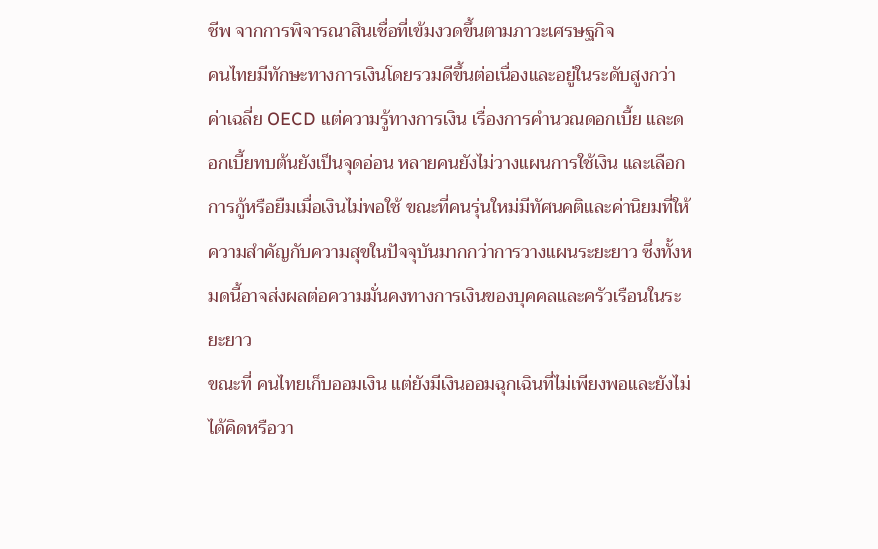ชีพ จากการพิจารณาสินเชื่อที่เข้มงวดขึ้นตามภาวะเศรษฐกิจ
คนไทยมีทักษะทางการเงินโดยรวมดีขึ้นต่อเนื่องและอยู่ในระดับสูงกว่าค่าเฉลี่ย OECD แต่ความรู้ทางการเงิน เรื่องการคำนวณดอกเบี้ย และดอกเบี้ยทบต้นยังเป็นจุดอ่อน หลายคนยังไม่วางแผนการใช้เงิน และเลือกการกู้หรือยืมเมื่อเงินไม่พอใช้ ขณะที่คนรุ่นใหม่มีทัศนคติและค่านิยมที่ให้ความสำคัญกับความสุขในปัจจุบันมากกว่าการวางแผนระยะยาว ซึ่งทั้งหมดนี้อาจส่งผลต่อความมั่นคงทางการเงินของบุคคลและครัวเรือนในระยะยาว
ขณะที่ คนไทยเก็บออมเงิน แต่ยังมีเงินออมฉุกเฉินที่ไม่เพียงพอและยังไม่ได้คิดหรือวา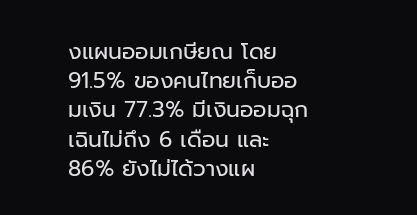งแผนออมเกษียณ โดย 91.5% ของคนไทยเก็บออมเงิน 77.3% มีเงินออมฉุกเฉินไม่ถึง 6 เดือน และ 86% ยังไม่ได้วางแผ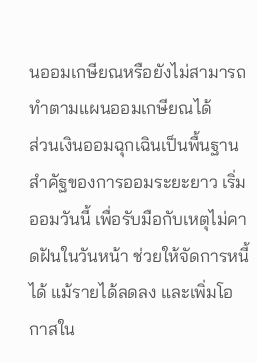นออมเกษียณหรือยังไม่สามารถทำตามแผนออมเกษียณได้
ส่วนเงินออมฉุกเฉินเป็นพื้นฐานสำคัฐของการออมระยะยาว เริ่มออมวันนี้ เพื่อรับมือกับเหตุไม่คาดฝันในวันหน้า ช่วยให้จัดการหนี้ได้ แม้รายได้ลดลง และเพิ่มโอกาสใน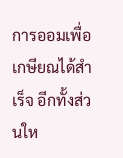การออมเพื่อเกษียณได้สำเร็จ อีกทั้งส่วนให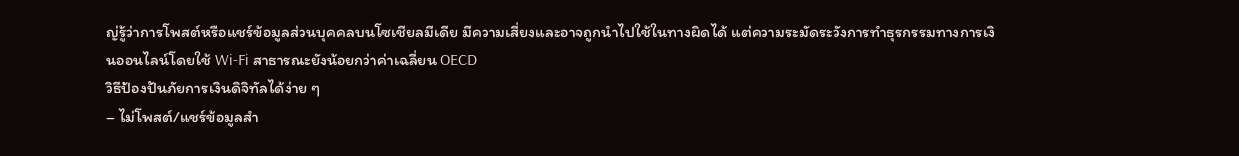ญ่รู้ว่าการโพสต์หรือแชร์ข้อมูลส่วนบุคคลบนโซเชียลมีเดีย มีความเสี่ยงและอาจถูกนำไปใช้ในทางผิดได้ แต่ความระมัดระวังการทำธุรกรรมทางการเงินออนไลน์โดยใช้ Wi-Fi สาธารณะยังน้อยกว่าค่าเฉลี่ยน OECD
วิธีป้องปันภัยการเงินดิจิทัลได้ง่าย ๆ
– ไม่โพสต์/แชร์ข้อมูลสำ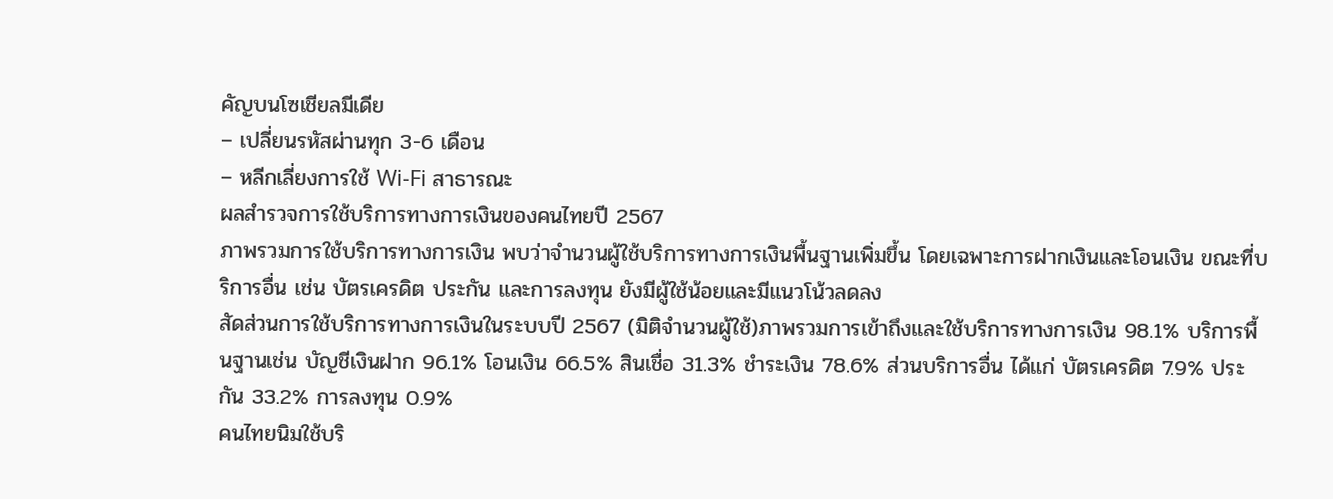คัญบนโซเชียลมีเดีย
– เปลี่ยนรหัสผ่านทุก 3-6 เดือน
– หลีกเลี่ยงการใช้ Wi-Fi สาธารณะ
ผลสำรวจการใช้บริการทางการเงินของคนไทยปี 2567
ภาพรวมการใช้บริการทางการเงิน พบว่าจำนวนผู้ใช้บริการทางการเงินพื้นฐานเพิ่มขึ้น โดยเฉพาะการฝากเงินและโอนเงิน ขณะที่บริการอื่น เช่น บัตรเครดิต ประกัน และการลงทุน ยังมีผู้ใช้น้อยและมีแนวโน้วลดลง
สัดส่วนการใช้บริการทางการเงินในระบบปี 2567 (มิติจำนวนผู้ใช้)ภาพรวมการเข้าถึงและใช้บริการทางการเงิน 98.1% บริการพื้นฐานเช่น บัญชีเงินฝาก 96.1% โอนเงิน 66.5% สินเชื่อ 31.3% ชำระเงิน 78.6% ส่วนบริการอื่น ได้แก่ บัตรเครดิต 7.9% ประกัน 33.2% การลงทุน 0.9%
คนไทยนิมใช้บริ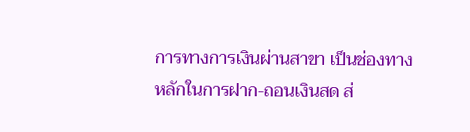การทางการเงินผ่านสาขา เป็นช่องทางหลักในการฝาก-ถอนเงินสด ส่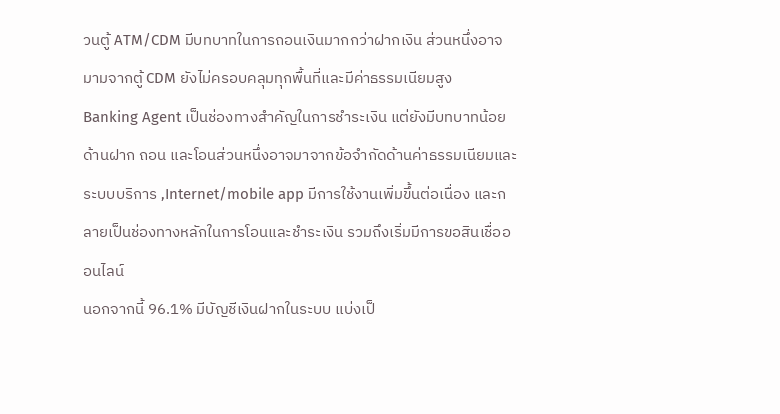วนตู้ ATM/CDM มีบทบาทในการถอนเงินมากกว่าฝากเงิน ส่วนหนึ่งอาจมามจากตู้ CDM ยังไม่ครอบคลุมทุกพื้นที่และมีค่าธรรมเนียมสูง
Banking Agent เป็นช่องทางสำคัญในการชำระเงิน แต่ยังมีบทบาทน้อยด้านฝาก ถอน และโอนส่วนหนึ่งอาจมาจากข้อจำกัดด้านค่าธรรมเนียมและระบบบริการ ,Internet/mobile app มีการใช้งานเพิ่มขึ้นต่อเนื่อง และกลายเป็นช่องทางหลักในการโอนและชำระเงิน รวมถึงเริ่มมีการขอสินเชื่อออนไลน์
นอกจากนี้ 96.1% มีบัญชีเงินฝากในระบบ แบ่งเป็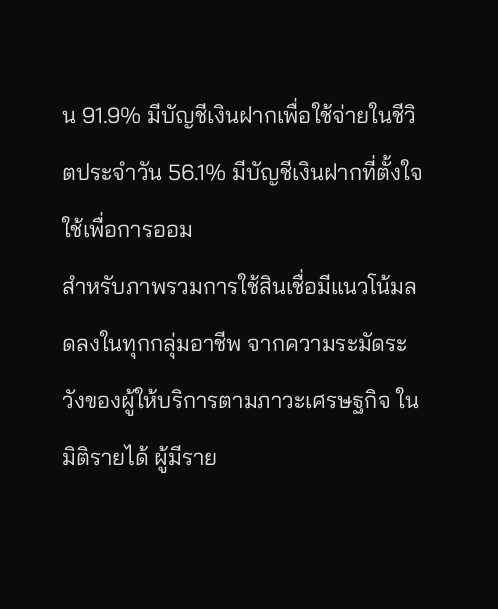น 91.9% มีบัญชีเงินฝากเพื่อใช้จ่ายในชีวิตประจำวัน 56.1% มีบัญชีเงินฝากที่ตั้งใจใช้เพื่อการออม
สำหรับภาพรวมการใช้สินเชื่อมีแนวโน้มลดลงในทุกกลุ่มอาชีพ จากความระมัดระวังของผู้ให้บริการตามภาวะเศรษฐกิจ ในมิติรายได้ ผู้มีราย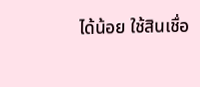ได้น้อย ใช้สินเชื่อ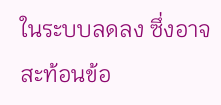ในระบบลดลง ซึ่งอาจสะท้อนข้อ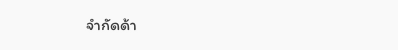จำกัดด้า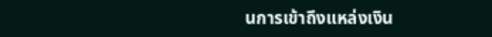นการเข้าถึงแหล่งเงิน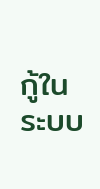กู้ในระบบ